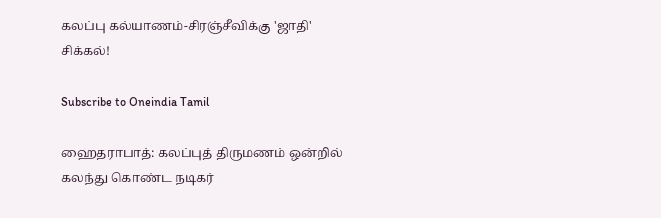கலப்பு கல்யாணம்-சிரஞ்சீவிக்கு 'ஜாதி' சிக்கல்!

Subscribe to Oneindia Tamil

ஹைதராபாத்: கலப்புத் திருமணம் ஒன்றில் கலந்து கொண்ட நடிகர்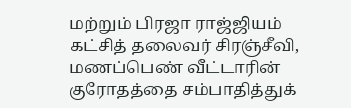மற்றும் பிரஜா ராஜ்ஜியம் கட்சித் தலைவர் சிரஞ்சீவி, மணப்பெண் வீட்டாரின் குரோதத்தை சம்பாதித்துக்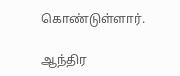கொண்டுள்ளார்.

ஆந்திர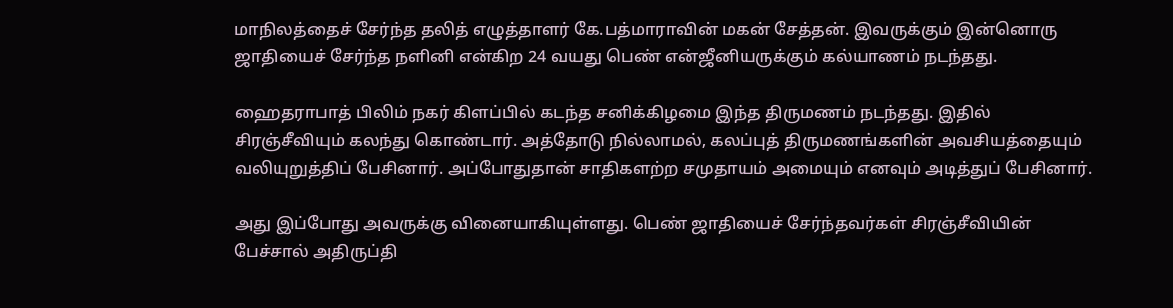மாநிலத்தைச் சேர்ந்த தலித் எழுத்தாளர் கே.பத்மாராவின் மகன் சேத்தன். இவருக்கும் இன்னொரு ஜாதியைச் சேர்ந்த நளினி என்கிற 24 வயது பெண் என்ஜீனியருக்கும் கல்யாணம் நடந்தது.

ஹைதராபாத் பிலிம் நகர் கிளப்பில் கடந்த சனிக்கிழமை இந்த திருமணம் நடந்தது. இதில் சிரஞ்சீவியும் கலந்து கொண்டார். அத்தோடு நில்லாமல், கலப்புத் திருமணங்களின் அவசியத்தையும் வலியுறுத்திப் பேசினார். அப்போதுதான் சாதிகளற்ற சமுதாயம் அமையும் எனவும் அடித்துப் பேசினார்.

அது இப்போது அவருக்கு வினையாகியுள்ளது. பெண் ஜாதியைச் சேர்ந்தவர்கள் சிரஞ்சீவியின் பேச்சால் அதிருப்தி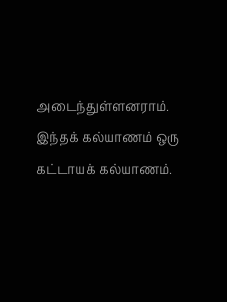அடைந்துள்ளனராம். இந்தக் கல்யாணம் ஒரு கட்டாயக் கல்யாணம்.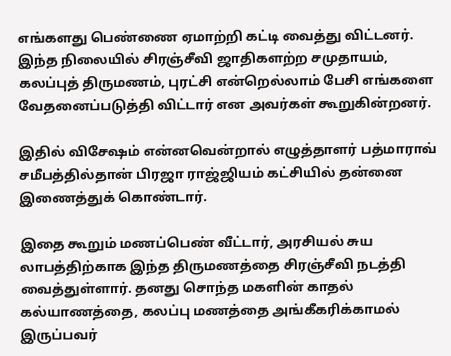எங்களது பெண்ணை ஏமாற்றி கட்டி வைத்து விட்டனர். இந்த நிலையில் சிரஞ்சீவி ஜாதிகளற்ற சமுதாயம், கலப்புத் திருமணம், புரட்சி என்றெல்லாம் பேசி எங்களை வேதனைப்படுத்தி விட்டார் என அவர்கள் கூறுகின்றனர்.

இதில் விசேஷம் என்னவென்றால் எழுத்தாளர் பத்மாராவ் சமீபத்தில்தான் பிரஜா ராஜ்ஜியம் கட்சியில் தன்னை இணைத்துக் கொண்டார்.

இதை கூறும் மணப்பெண் வீட்டார், அரசியல் சுய லாபத்திற்காக இந்த திருமணத்தை சிரஞ்சீவி நடத்தி வைத்துள்ளார். தனது சொந்த மகளின் காதல் கல்யாணத்தை, கலப்பு மணத்தை அங்கீகரிக்காமல் இருப்பவர்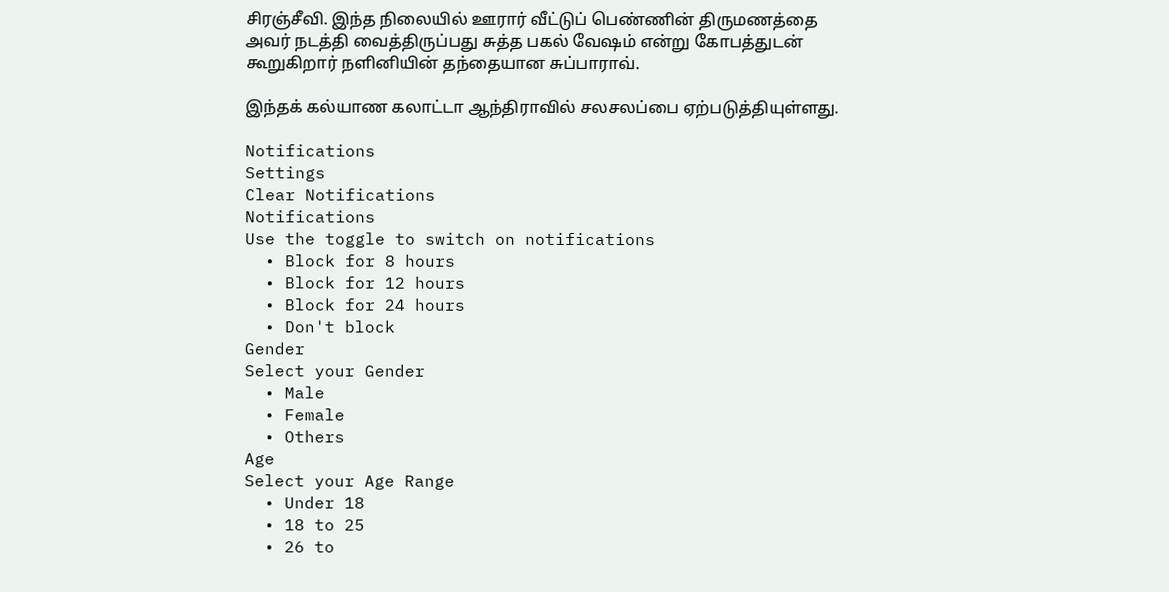சிரஞ்சீவி. இந்த நிலையில் ஊரார் வீட்டுப் பெண்ணின் திருமணத்தை அவர் நடத்தி வைத்திருப்பது சுத்த பகல் வேஷம் என்று கோபத்துடன் கூறுகிறார் நளினியின் தந்தையான சுப்பாராவ்.

இந்தக் கல்யாண கலாட்டா ஆந்திராவில் சலசலப்பை ஏற்படுத்தியுள்ளது.

Notifications
Settings
Clear Notifications
Notifications
Use the toggle to switch on notifications
  • Block for 8 hours
  • Block for 12 hours
  • Block for 24 hours
  • Don't block
Gender
Select your Gender
  • Male
  • Female
  • Others
Age
Select your Age Range
  • Under 18
  • 18 to 25
  • 26 to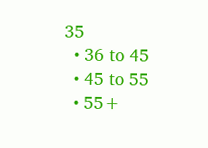35
  • 36 to 45
  • 45 to 55
  • 55+